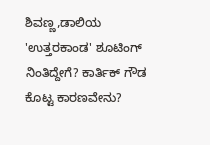ಶಿವಣ್ಣ,ಡಾಲಿಯ 'ಉತ್ತರಕಾಂಡ' ಶೂಟಿಂಗ್ ನಿಂತಿದ್ದೇಗೆ? ಕಾರ್ತಿಕ್ ಗೌಡ ಕೊಟ್ಟ ಕಾರಣವೇನು?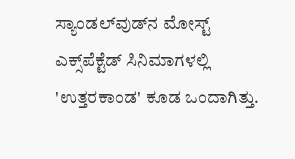ಸ್ಯಾಂಡಲ್‌ವುಡ್‌ನ ಮೋಸ್ಟ್ ಎಕ್ಸ್‌ಪೆಕ್ಟೆಡ್ ಸಿನಿಮಾಗಳಲ್ಲಿ 'ಉತ್ತರಕಾಂಡ' ಕೂಡ ಒಂದಾಗಿತ್ತು.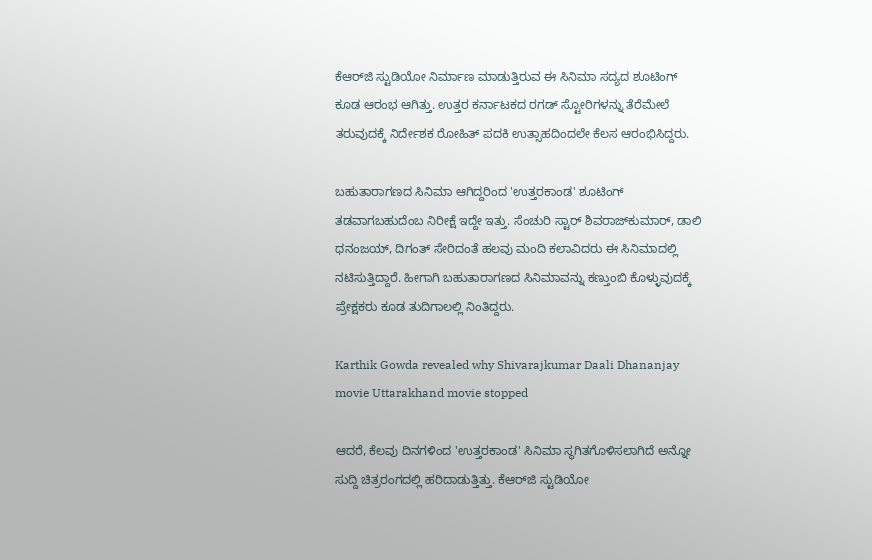ಕೆಆರ್‌ಜಿ ಸ್ಟುಡಿಯೋ ನಿರ್ಮಾಣ ಮಾಡುತ್ತಿರುವ ಈ ಸಿನಿಮಾ ಸದ್ಯದ ಶೂಟಿಂಗ್ ಕೂಡ ಆರಂಭ ಆಗಿತ್ತು. ಉತ್ತರ ಕರ್ನಾಟಕದ ರಗಡ್ ಸ್ಟೋರಿಗಳನ್ನು ತೆರೆಮೇಲೆ ತರುವುದಕ್ಕೆ ನಿರ್ದೇಶಕ ರೋಹಿತ್ ಪದಕಿ ಉತ್ಸಾಹದಿಂದಲೇ ಕೆಲಸ ಆರಂಭಿಸಿದ್ದರು.

ಬಹುತಾರಾಗಣದ ಸಿನಿಮಾ ಆಗಿದ್ದರಿಂದ 'ಉತ್ತರಕಾಂಡ' ಶೂಟಿಂಗ್ ತಡವಾಗಬಹುದೆಂಬ ನಿರೀಕ್ಷೆ ಇದ್ದೇ ಇತ್ತು. ಸೆಂಚುರಿ ಸ್ಟಾರ್ ಶಿವರಾಜ್‌ಕುಮಾರ್, ಡಾಲಿ ಧನಂಜಯ್, ದಿಗಂತ್ ಸೇರಿದಂತೆ ಹಲವು ಮಂದಿ ಕಲಾವಿದರು ಈ ಸಿನಿಮಾದಲ್ಲಿ ನಟಿಸುತ್ತಿದ್ದಾರೆ. ಹೀಗಾಗಿ ಬಹುತಾರಾಗಣದ ಸಿನಿಮಾವನ್ನು ಕಣ್ತುಂಬಿ ಕೊಳ್ಳುವುದಕ್ಕೆ ಪ್ರೇಕ್ಷಕರು ಕೂಡ ತುದಿಗಾಲಲ್ಲಿ ನಿಂತಿದ್ದರು.

Karthik Gowda revealed why Shivarajkumar Daali Dhananjay movie Uttarakhand movie stopped

ಆದರೆ, ಕೆಲವು ದಿನಗಳಿಂದ 'ಉತ್ತರಕಾಂಡ' ಸಿನಿಮಾ ಸ್ಥಗಿತಗೊಳಿಸಲಾಗಿದೆ ಅನ್ನೋ ಸುದ್ದಿ ಚಿತ್ರರಂಗದಲ್ಲಿ ಹರಿದಾಡುತ್ತಿತ್ತು. ಕೆಆರ್‌ಜಿ ಸ್ಟುಡಿಯೋ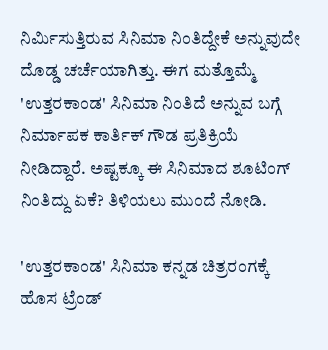ನಿರ್ಮಿಸುತ್ತಿರುವ ಸಿನಿಮಾ ನಿಂತಿದ್ದೇಕೆ ಅನ್ನುವುದೇ ದೊಡ್ಡ ಚರ್ಚೆಯಾಗಿತ್ತು. ಈಗ ಮತ್ತೊಮ್ಮೆ 'ಉತ್ತರಕಾಂಡ' ಸಿನಿಮಾ ನಿಂತಿದೆ ಅನ್ನುವ ಬಗ್ಗೆ ನಿರ್ಮಾಪಕ ಕಾರ್ತಿಕ್ ಗೌಡ ಪ್ರತಿಕ್ರಿಯೆ ನೀಡಿದ್ದಾರೆ. ಅಷ್ಟಕ್ಕೂ ಈ ಸಿನಿಮಾದ ಶೂಟಿಂಗ್ ನಿಂತಿದ್ದು ಏಕೆ? ತಿಳಿಯಲು ಮುಂದೆ ನೋಡಿ.

'ಉತ್ತರಕಾಂಡ' ಸಿನಿಮಾ ಕನ್ನಡ ಚಿತ್ರರಂಗಕ್ಕೆ ಹೊಸ ಟ್ರೆಂಡ್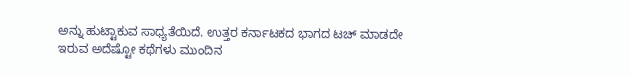ಅನ್ನು ಹುಟ್ಟಾಕುವ ಸಾಧ್ಯತೆಯಿದೆ. ಉತ್ತರ ಕರ್ನಾಟಕದ ಭಾಗದ ಟಚ್ ಮಾಡದೇ ಇರುವ ಅದೆಷ್ಟೋ ಕಥೆಗಳು ಮುಂದಿನ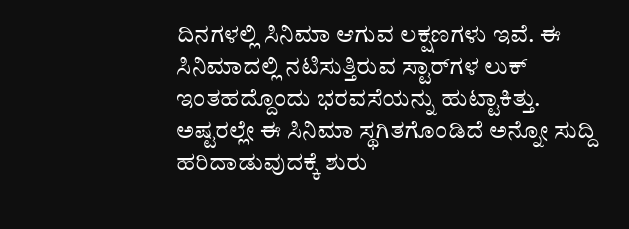ದಿನಗಳಲ್ಲಿ ಸಿನಿಮಾ ಆಗುವ ಲಕ್ಷಣಗಳು ಇವೆ. ಈ ಸಿನಿಮಾದಲ್ಲಿ ನಟಿಸುತ್ತಿರುವ ಸ್ಟಾರ್‌ಗಳ ಲುಕ್ ಇಂತಹದ್ದೊಂದು ಭರವಸೆಯನ್ನು ಹುಟ್ಟಾಕಿತ್ತು. ಅಷ್ಟರಲ್ಲೇ ಈ ಸಿನಿಮಾ ಸ್ಥಗಿತಗೊಂಡಿದೆ ಅನ್ನೋ ಸುದ್ದಿ ಹರಿದಾಡುವುದಕ್ಕೆ ಶುರು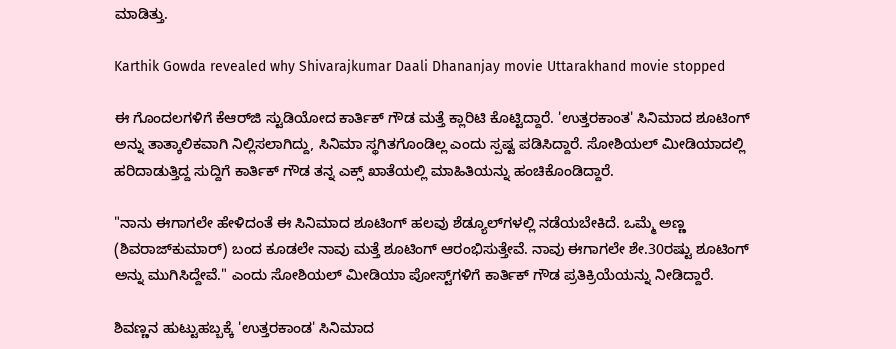ಮಾಡಿತ್ತು.

Karthik Gowda revealed why Shivarajkumar Daali Dhananjay movie Uttarakhand movie stopped

ಈ ಗೊಂದಲಗಳಿಗೆ ಕೆಆರ್‌ಜಿ ಸ್ಟುಡಿಯೋದ ಕಾರ್ತಿಕ್ ಗೌಡ ಮತ್ತೆ ಕ್ಲಾರಿಟಿ ಕೊಟ್ಟಿದ್ದಾರೆ. 'ಉತ್ತರಕಾಂತ' ಸಿನಿಮಾದ ಶೂಟಿಂಗ್ ಅನ್ನು ತಾತ್ಕಾಲಿಕವಾಗಿ ನಿಲ್ಲಿಸಲಾಗಿದ್ದು, ಸಿನಿಮಾ ಸ್ಥಗಿತಗೊಂಡಿಲ್ಲ ಎಂದು ಸ್ಪಷ್ಟ ಪಡಿಸಿದ್ದಾರೆ. ಸೋಶಿಯಲ್ ಮೀಡಿಯಾದಲ್ಲಿ ಹರಿದಾಡುತ್ತಿದ್ದ ಸುದ್ದಿಗೆ ಕಾರ್ತಿಕ್ ಗೌಡ ತನ್ನ ಎಕ್ಸ್‌ ಖಾತೆಯಲ್ಲಿ ಮಾಹಿತಿಯನ್ನು ಹಂಚಿಕೊಂಡಿದ್ದಾರೆ.

"ನಾನು ಈಗಾಗಲೇ ಹೇಳಿದಂತೆ ಈ ಸಿನಿಮಾದ ಶೂಟಿಂಗ್ ಹಲವು ಶೆಡ್ಯೂಲ್‌ಗಳಲ್ಲಿ ನಡೆಯಬೇಕಿದೆ. ಒಮ್ಮೆ ಅಣ್ಣ (ಶಿವರಾಜ್‌ಕುಮಾರ್) ಬಂದ ಕೂಡಲೇ ನಾವು ಮತ್ತೆ ಶೂಟಿಂಗ್ ಆರಂಭಿಸುತ್ತೇವೆ. ನಾವು ಈಗಾಗಲೇ ಶೇ.30ರಷ್ಟು ಶೂಟಿಂಗ್ ಅನ್ನು ಮುಗಿಸಿದ್ದೇವೆ." ಎಂದು ಸೋಶಿಯಲ್ ಮೀಡಿಯಾ ಪೋಸ್ಟ್‌ಗಳಿಗೆ ಕಾರ್ತಿಕ್ ಗೌಡ ಪ್ರತಿಕ್ರಿಯೆಯನ್ನು ನೀಡಿದ್ದಾರೆ.

ಶಿವಣ್ಣನ ಹುಟ್ಟುಹಬ್ಬಕ್ಕೆ 'ಉತ್ತರಕಾಂಡ' ಸಿನಿಮಾದ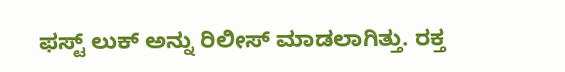ಫಸ್ಟ್ ಲುಕ್ ಅನ್ನು ರಿಲೀಸ್ ಮಾಡಲಾಗಿತ್ತು. ರಕ್ತ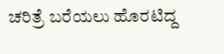ಚರಿತ್ರೆ ಬರೆಯಲು ಹೊರಟಿದ್ದ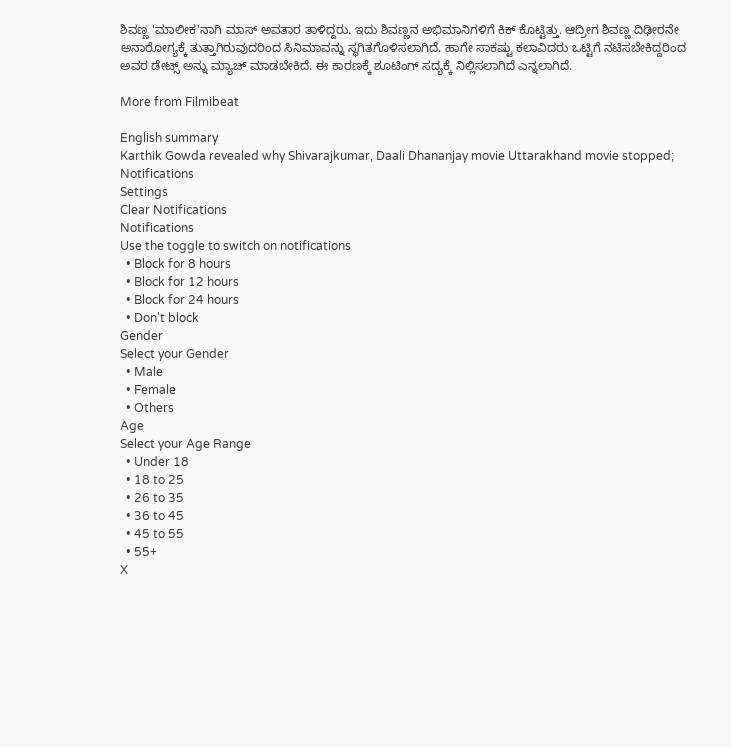ಶಿವಣ್ಣ 'ಮಾಲೀಕ'ನಾಗಿ ಮಾಸ್ ಅವತಾರ ತಾಳಿದ್ದರು. ಇದು ಶಿವಣ್ಣನ ಅಭಿಮಾನಿಗಳಿಗೆ ಕಿಕ್ ಕೊಟ್ಟಿತ್ತು. ಆದ್ರೀಗ ಶಿವಣ್ಣ ದಿಢೀರನೇ ಅನಾರೋಗ್ಯಕ್ಕೆ ತುತ್ತಾಗಿರುವುದರಿಂದ ಸಿನಿಮಾವನ್ನು ಸ್ಥಗಿತಗೊಳಿಸಲಾಗಿದೆ. ಹಾಗೇ ಸಾಕಷ್ಟು ಕಲಾವಿದರು ಒಟ್ಟಿಗೆ ನಟಿಸಬೇಕಿದ್ದರಿಂದ ಅವರ ಡೇಟ್ಸ್‌ ಅನ್ನು ಮ್ಯಾಚ್ ಮಾಡಬೇಕಿದೆ. ಈ ಕಾರಣಕ್ಕೆ ಶೂಟಿಂಗ್ ಸದ್ಯಕ್ಕೆ ನಿಲ್ಲಿಸಲಾಗಿದೆ ಎನ್ನಲಾಗಿದೆ.

More from Filmibeat

English summary
Karthik Gowda revealed why Shivarajkumar, Daali Dhananjay movie Uttarakhand movie stopped;
Notifications
Settings
Clear Notifications
Notifications
Use the toggle to switch on notifications
  • Block for 8 hours
  • Block for 12 hours
  • Block for 24 hours
  • Don't block
Gender
Select your Gender
  • Male
  • Female
  • Others
Age
Select your Age Range
  • Under 18
  • 18 to 25
  • 26 to 35
  • 36 to 45
  • 45 to 55
  • 55+
X